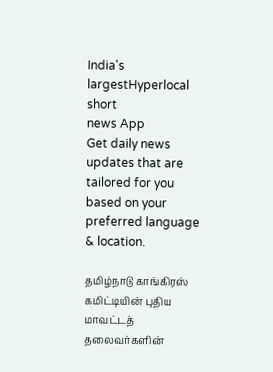India's largestHyperlocal short
news App
Get daily news updates that are tailored for you based on your preferred language & location.

தமிழ்நாடு காங்கிரஸ் கமிட்டியின் புதிய மாவட்டத் தலைவர்களின்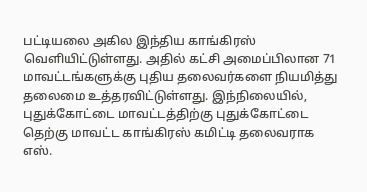பட்டியலை அகில இந்திய காங்கிரஸ் வெளியிட்டுள்ளது. அதில் கட்சி அமைப்பிலான 71 மாவட்டங்களுக்கு புதிய தலைவர்களை நியமித்து தலைமை உத்தரவிட்டுள்ளது. இந்நிலையில், புதுக்கோட்டை மாவட்டத்திற்கு புதுக்கோட்டை தெற்கு மாவட்ட காங்கிரஸ் கமிட்டி தலைவராக எஸ்.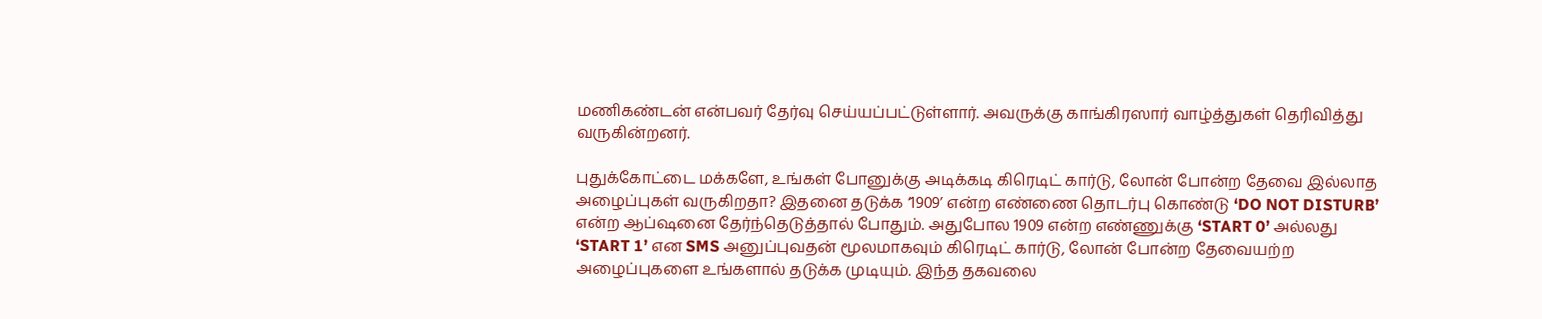மணிகண்டன் என்பவர் தேர்வு செய்யப்பட்டுள்ளார். அவருக்கு காங்கிரஸார் வாழ்த்துகள் தெரிவித்து வருகின்றனர்.

புதுக்கோட்டை மக்களே, உங்கள் போனுக்கு அடிக்கடி கிரெடிட் கார்டு, லோன் போன்ற தேவை இல்லாத அழைப்புகள் வருகிறதா? இதனை தடுக்க ‘1909’ என்ற எண்ணை தொடர்பு கொண்டு ‘DO NOT DISTURB’ என்ற ஆப்ஷனை தேர்ந்தெடுத்தால் போதும். அதுபோல 1909 என்ற எண்ணுக்கு ‘START 0’ அல்லது ‘START 1’ என SMS அனுப்புவதன் மூலமாகவும் கிரெடிட் கார்டு, லோன் போன்ற தேவையற்ற அழைப்புகளை உங்களால் தடுக்க முடியும். இந்த தகவலை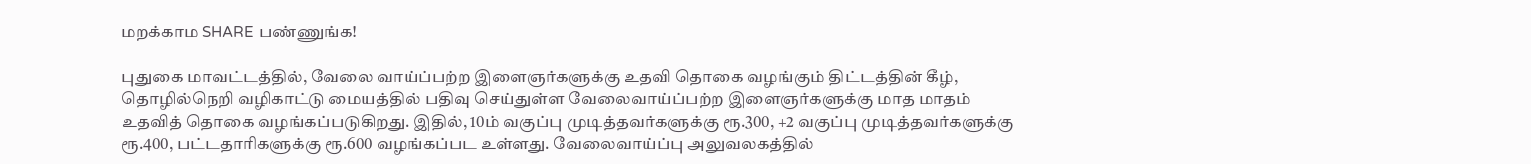மறக்காம SHARE பண்ணுங்க!

புதுகை மாவட்டத்தில், வேலை வாய்ப்பற்ற இளைஞர்களுக்கு உதவி தொகை வழங்கும் திட்டத்தின் கீழ், தொழில்நெறி வழிகாட்டு மையத்தில் பதிவு செய்துள்ள வேலைவாய்ப்பற்ற இளைஞர்களுக்கு மாத மாதம் உதவித் தொகை வழங்கப்படுகிறது. இதில், 10ம் வகுப்பு முடித்தவர்களுக்கு ரூ.300, +2 வகுப்பு முடித்தவர்களுக்கு ரூ.400, பட்டதாரிகளுக்கு ரூ.600 வழங்கப்பட உள்ளது. வேலைவாய்ப்பு அலுவலகத்தில்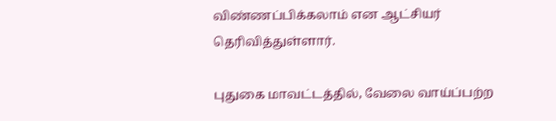விண்ணப்பிக்கலாம் என ஆட்சியர் தெரிவித்துள்ளார்.

புதுகை மாவட்டத்தில், வேலை வாய்ப்பற்ற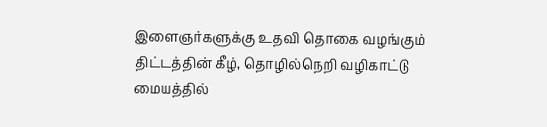இளைஞர்களுக்கு உதவி தொகை வழங்கும் திட்டத்தின் கீழ், தொழில்நெறி வழிகாட்டு மையத்தில்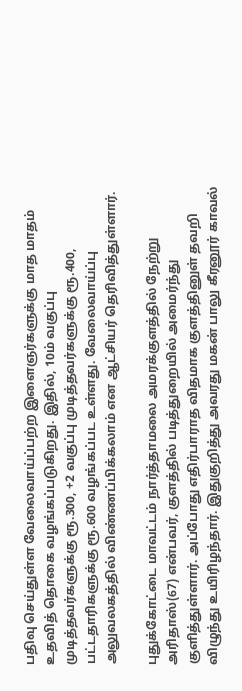பதிவு செய்துள்ள வேலைவாய்ப்பற்ற இளைஞர்களுக்கு மாத மாதம் உதவித் தொகை வழங்கப்படுகிறது. இதில், 10ம் வகுப்பு முடித்தவர்களுக்கு ரூ.300, +2 வகுப்பு முடித்தவர்களுக்கு ரூ.400, பட்டதாரிகளுக்கு ரூ.600 வழங்கப்பட உள்ளது. வேலைவாய்ப்பு அலுவலகத்தில் விண்ணப்பிக்கலாம் என ஆட்சியர் தெரிவித்துள்ளார்.

புதுக்கோட்டை மாவட்டம் நார்த்தாமலை அமரக்குளத்தில் நேற்று அரிதாஸ்(67) என்பவர், குளத்தில் படித்துறையில் அமைர்ந்து குளித்துள்ளார். அப்போது எதிர்பாராத விதமாக குளத்தினுள் தவறி விழுந்து உயிரிழந்தார். இதுகுறித்து அவரது மகன் பாலு கீரனூர் காவல்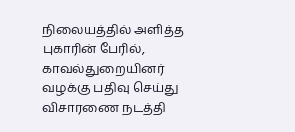நிலையத்தில் அளித்த புகாரின் பேரில், காவல்துறையினர் வழக்கு பதிவு செய்து விசாரணை நடத்தி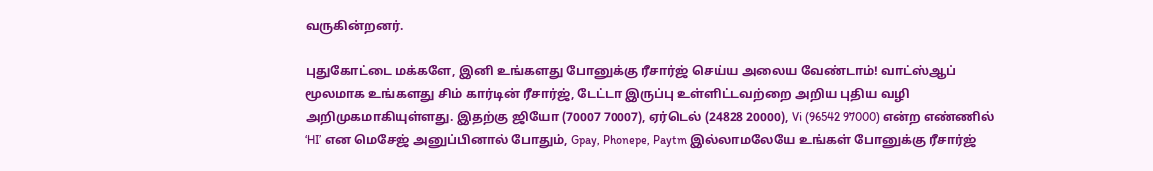வருகின்றனர்.

புதுகோட்டை மக்களே, இனி உங்களது போனுக்கு ரீசார்ஜ் செய்ய அலைய வேண்டாம்! வாட்ஸ்ஆப் மூலமாக உங்களது சிம் கார்டின் ரீசார்ஜ், டேட்டா இருப்பு உள்ளிட்டவற்றை அறிய புதிய வழி அறிமுகமாகியுள்ளது. இதற்கு ஜியோ (70007 70007), ஏர்டெல் (24828 20000), Vi (96542 97000) என்ற எண்ணில் ‘HI’ என மெசேஜ் அனுப்பினால் போதும், Gpay, Phonepe, Paytm இல்லாமலேயே உங்கள் போனுக்கு ரீசார்ஜ்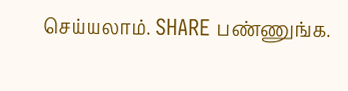செய்யலாம். SHARE பண்ணுங்க.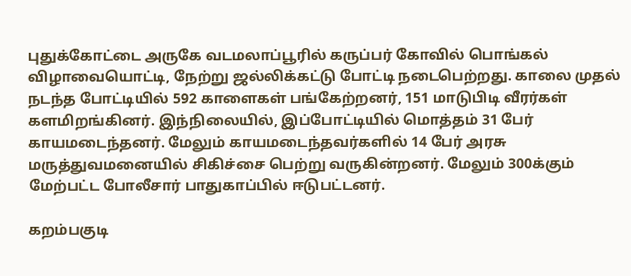புதுக்கோட்டை அருகே வடமலாப்பூரில் கருப்பர் கோவில் பொங்கல் விழாவையொட்டி, நேற்று ஜல்லிக்கட்டு போட்டி நடைபெற்றது. காலை முதல் நடந்த போட்டியில் 592 காளைகள் பங்கேற்றனர், 151 மாடுபிடி வீரர்கள் களமிறங்கினர். இந்நிலையில், இப்போட்டியில் மொத்தம் 31 பேர் காயமடைந்தனர். மேலும் காயமடைந்தவர்களில் 14 பேர் அரசு மருத்துவமனையில் சிகிச்சை பெற்று வருகின்றனர். மேலும் 300க்கும் மேற்பட்ட போலீசார் பாதுகாப்பில் ஈடுபட்டனர்.

கறம்பகுடி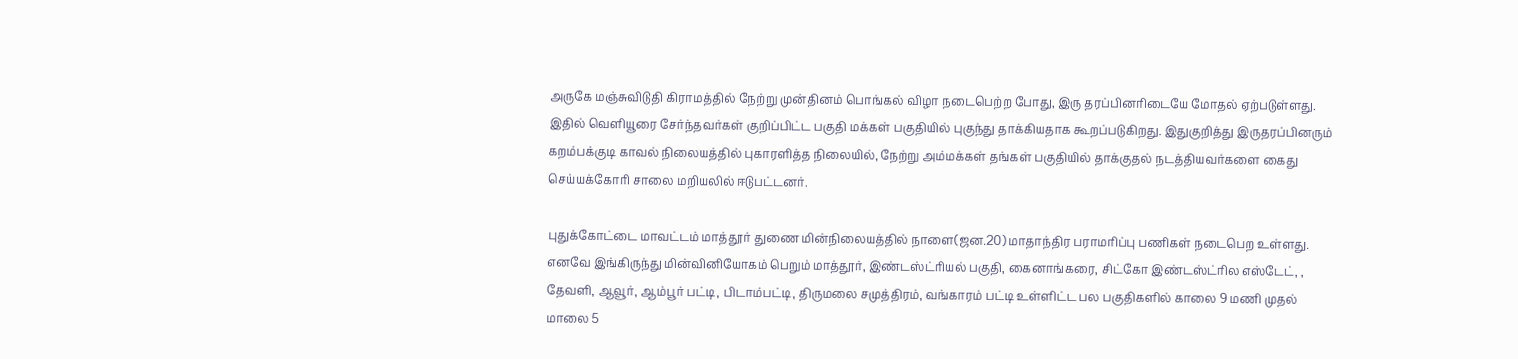அருகே மஞ்சுவிடுதி கிராமத்தில் நேற்று முன்தினம் பொங்கல் விழா நடைபெற்ற போது, இரு தரப்பினரிடையே மோதல் ஏற்படுள்ளது. இதில் வெளியூரை சேர்ந்தவர்கள் குறிப்பிட்ட பகுதி மக்கள் பகுதியில் புகுந்து தாக்கியதாக கூறப்படுகிறது. இதுகுறித்து இருதரப்பினரும் கறம்பக்குடி காவல் நிலையத்தில் புகாரளித்த நிலையில், நேற்று அம்மக்கள் தங்கள் பகுதியில் தாக்குதல் நடத்தியவர்களை கைது செய்யக்கோரி சாலை மறியலில் ஈடுபட்டனர்.

புதுக்கோட்டை மாவட்டம் மாத்தூர் துணை மின்நிலையத்தில் நாளை(ஜன.20) மாதாந்திர பராமரிப்பு பணிகள் நடைபெற உள்ளது. எனவே இங்கிருந்து மின்வினியோகம் பெறும் மாத்தூர், இண்டஸ்ட்ரியல் பகுதி, கைனாங்கரை, சிட்கோ இண்டஸ்ட்ரில எஸ்டேட், , தேவளி, ஆவூர், ஆம்பூர் பட்டி, பிடாம்பட்டி, திருமலை சமுத்திரம், வங்காரம் பட்டி உள்ளிட்ட பல பகுதிகளில் காலை 9 மணி முதல் மாலை 5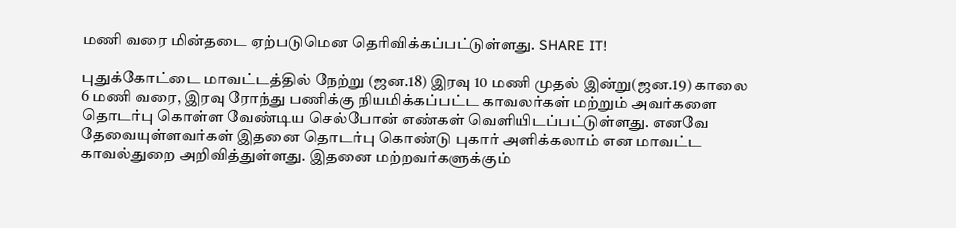மணி வரை மின்தடை ஏற்படுமென தெரிவிக்கப்பட்டுள்ளது. SHARE IT!

புதுக்கோட்டை மாவட்டத்தில் நேற்று (ஜன.18) இரவு 10 மணி முதல் இன்று(ஜன.19) காலை 6 மணி வரை, இரவு ரோந்து பணிக்கு நியமிக்கப்பட்ட காவலர்கள் மற்றும் அவர்களை தொடர்பு கொள்ள வேண்டிய செல்போன் எண்கள் வெளியிடப்பட்டுள்ளது. எனவே தேவையுள்ளவர்கள் இதனை தொடர்பு கொண்டு புகார் அளிக்கலாம் என மாவட்ட காவல்துறை அறிவித்துள்ளது. இதனை மற்றவர்களுக்கும்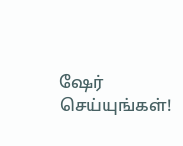ஷேர் செய்யுங்கள்!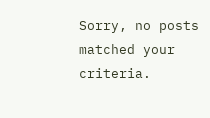Sorry, no posts matched your criteria.